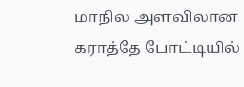மாநில அளவிலான கராத்தே போட்டியில்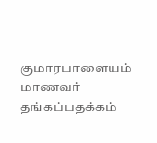குமாரபாளையம் மாணவர் தங்கப்பதக்கம்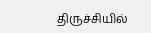திருச்சியில்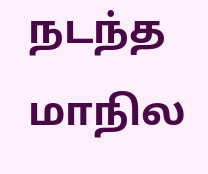நடந்த மாநில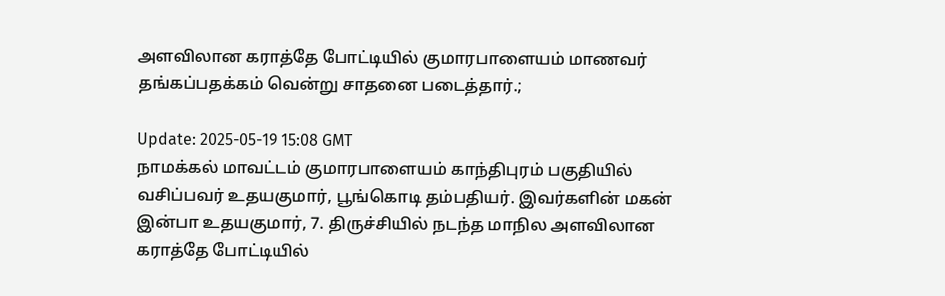அளவிலான கராத்தே போட்டியில் குமாரபாளையம் மாணவர் தங்கப்பதக்கம் வென்று சாதனை படைத்தார்.;

Update: 2025-05-19 15:08 GMT
நாமக்கல் மாவட்டம் குமாரபாளையம் காந்திபுரம் பகுதியில் வசிப்பவர் உதயகுமார், பூங்கொடி தம்பதியர். இவர்களின் மகன் இன்பா உதயகுமார், 7. திருச்சியில் நடந்த மாநில அளவிலான கராத்தே போட்டியில்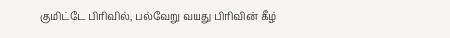குமிட்டே பிரிவில், பல்வேறு வயது பிரிவின் கீழ்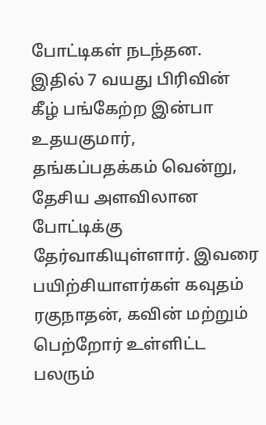போட்டிகள் நடந்தன. இதில் 7 வயது பிரிவின் கீழ் பங்கேற்ற இன்பா உதயகுமார்,  தங்கப்பதக்கம் வென்று, தேசிய அளவிலான போட்டிக்கு தேர்வாகியுள்ளார். இவரை பயிற்சியாளர்கள் கவுதம் ரகுநாதன், கவின் மற்றும் பெற்றோர் உள்ளிட்ட பலரும்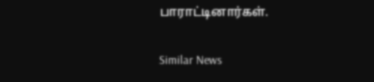பாராட்டினார்கள்.

Similar News